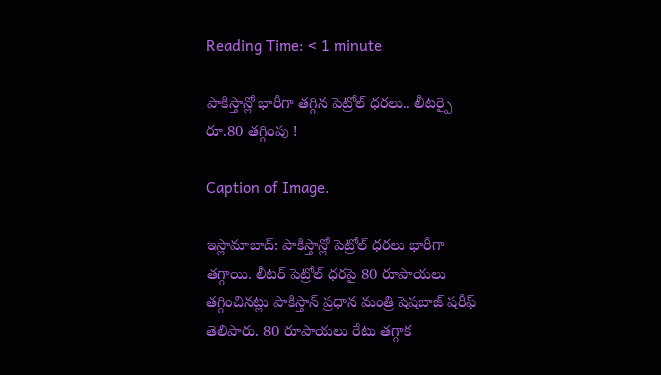Reading Time: < 1 minute

పాకిస్తాన్లో భారీగా తగ్గిన పెట్రోల్ ధరలు.. లీటర్పై రూ.80 తగ్గింపు !

Caption of Image.

ఇస్లామాబాద్: పాకిస్తాన్లో పెట్రోల్ ధరలు భారీగా తగ్గాయి. లీటర్ పెట్రోల్ ధరపై 80 రూపాయలు తగ్గించినట్లు పాకిస్తాన్ ప్రధాన మంత్రి షెషబాజ్ షరీఫ్ తెలిపారు. 80 రూపాయలు రేటు తగ్గాక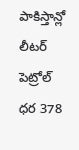పాకిస్తాన్లో లీటర్ పెట్రోల్ ధర 378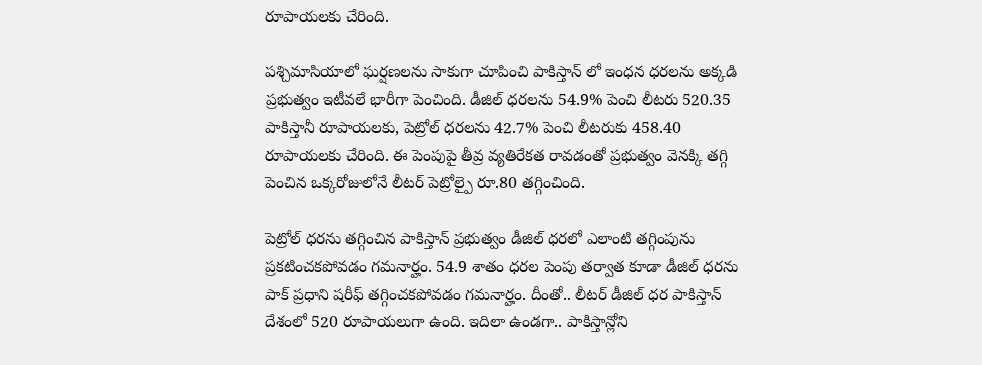రూపాయలకు చేరింది.

పశ్చిమాసియాలో ఘర్షణలను సాకుగా చూపించి పాకిస్తాన్ లో ఇంధన ధరలను అక్కడి ప్రభుత్వం ఇటీవలే భారీగా పెంచింది. డీజిల్ ధరలను 54.9% పెంచి లీటరు 520.35 పాకిస్తానీ రూపాయలకు, పెట్రోల్ ధరలను 42.7% పెంచి లీటరుకు 458.40 రూపాయలకు చేరింది. ఈ పెంపుపై తీవ్ర వ్యతిరేకత రావడంతో ప్రభుత్వం వెనక్కి తగ్గి పెంచిన ఒక్కరోజులోనే లీటర్ పెట్రోల్పై రూ.80 తగ్గించింది.

పెట్రోల్ ధరను తగ్గించిన పాకిస్తాన్ ప్రభుత్వం డీజిల్ ధరలో ఎలాంటి తగ్గింపును ప్రకటించకపోవడం గమనార్హం. 54.9 శాతం ధరల పెంపు తర్వాత కూడా డీజిల్ ధరను పాక్ ప్రధాని షరీఫ్ తగ్గించకపోవడం గమనార్హం. దీంతో.. లీటర్ డీజిల్ ధర పాకిస్తాన్ దేశంలో 520 రూపాయలుగా ఉంది. ఇదిలా ఉండగా.. పాకిస్తాన్లోని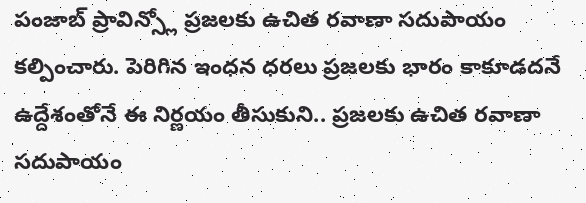పంజాబ్ ప్రావిన్స్లో ప్రజలకు ఉచిత రవాణా సదుపాయం కల్పించారు. పెరిగిన ఇంధన ధరలు ప్రజలకు భారం కాకూడదనే ఉద్దేశంతోనే ఈ నిర్ణయం తీసుకుని.. ప్రజలకు ఉచిత రవాణా సదుపాయం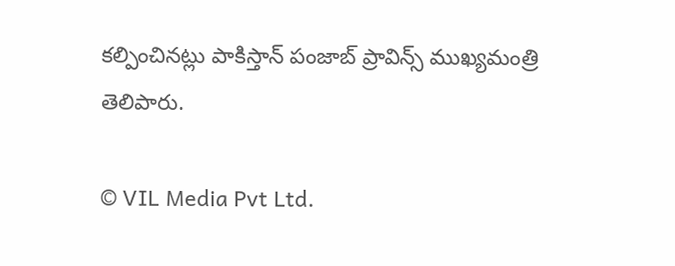కల్పించినట్లు పాకిస్తాన్ పంజాబ్ ప్రావిన్స్ ముఖ్యమంత్రి తెలిపారు.

© VIL Media Pvt Ltd.